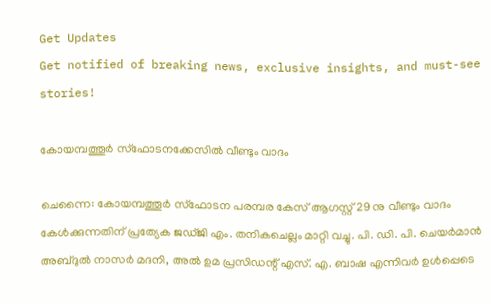Get Updates
Get notified of breaking news, exclusive insights, and must-see stories!

കോയമ്പത്തൂര്‍ സ്ഫോടനക്കേസില്‍ വീണ്ടും വാദം

ചെന്നൈ: കോയമ്പത്തൂര്‍ സ്ഫോടന പരമ്പര കേസ് ആഗസ്റ്റ് 29 നു വീണ്ടും വാദം കേള്‍ക്കുന്നതിന് പ്രത്യേക ജഡ്ജി എം. തനികചെല്ലം മാറ്റി വച്ചു. പി. ഡി. പി. ചെയര്‍മാന്‍ അബ്ദുല്‍ നാസര്‍ മദനി, അല്‍ ഉമ പ്രസിഡന്റ് എസ്. എ. ബാഷ എന്നിവര്‍ ഉള്‍പ്പെടെ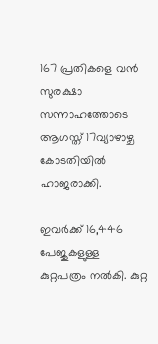167 പ്രതികളെ വന്‍ സുരക്ഷാ സന്നാഹത്തോടെ ആഗസ്ത് 17വ്യാഴാഴ്ച കോടതിയില്‍ ഹാജരാക്കി.

ഇവര്‍ക്ക് 16,446 പേജുകളുള്ള കുറ്റപത്രം നല്‍കി. കുറ്റ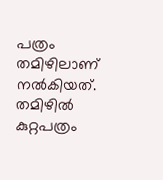പത്രം തമിഴിലാണ് നല്‍കിയത്. തമിഴില്‍ കുറ്റപത്രം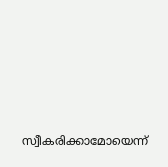സ്വീകരിക്കാമോയെന്ന്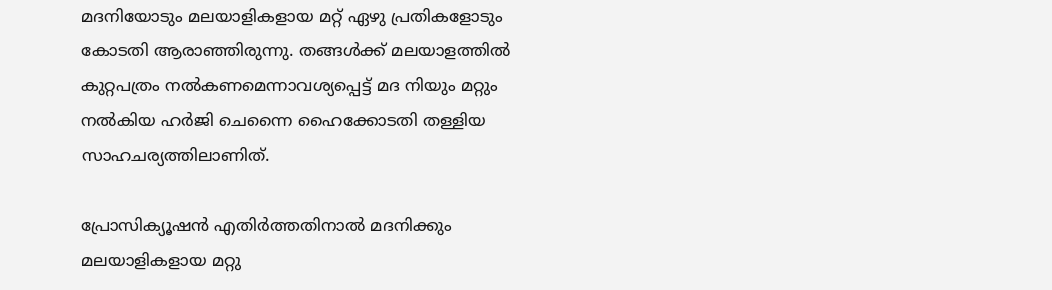മദനിയോടും മലയാളികളായ മറ്റ് ഏഴു പ്രതികളോടും കോടതി ആരാഞ്ഞിരുന്നു. തങ്ങള്‍ക്ക് മലയാളത്തില്‍ കുറ്റപത്രം നല്‍കണമെന്നാവശ്യപ്പെട്ട് മദ നിയും മറ്റും നല്‍കിയ ഹര്‍ജി ചെന്നൈ ഹൈക്കോടതി തള്ളിയ സാഹചര്യത്തിലാണിത്.

പ്രോസിക്യൂഷന്‍ എതിര്‍ത്തതിനാല്‍ മദനിക്കും മലയാളികളായ മറ്റു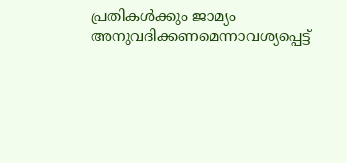പ്രതികള്‍ക്കും ജാമ്യം അനുവദിക്കണമെന്നാവശ്യപ്പെട്ട്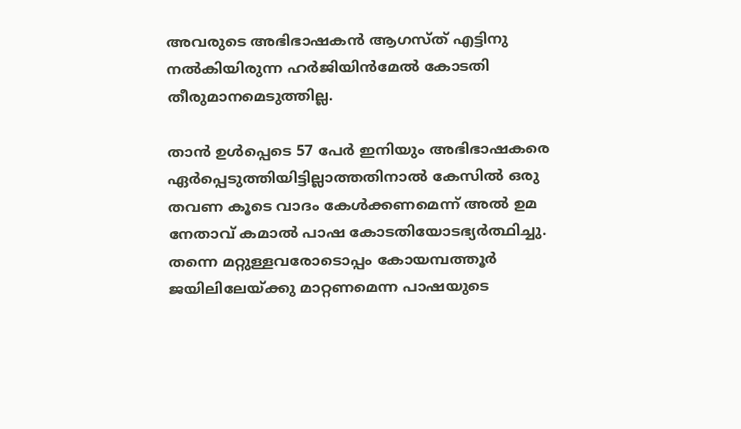അവരുടെ അഭിഭാഷകന്‍ ആഗസ്ത് എട്ടിനു നല്‍കിയിരുന്ന ഹര്‍ജിയിന്‍മേല്‍ കോടതി തീരുമാനമെടുത്തില്ല.

താന്‍ ഉള്‍പ്പെടെ 57 പേര്‍ ഇനിയും അഭിഭാഷകരെ ഏര്‍പ്പെടുത്തിയിട്ടില്ലാത്തതിനാല്‍ കേസില്‍ ഒരു തവണ കൂടെ വാദം കേള്‍ക്കണമെന്ന് അല്‍ ഉമ നേതാവ് കമാല്‍ പാഷ കോടതിയോടഭ്യര്‍ത്ഥിച്ചു. തന്നെ മറ്റുള്ളവരോടൊപ്പം കോയമ്പത്തൂര്‍ ജയിലിലേയ്ക്കു മാറ്റണമെന്ന പാഷയുടെ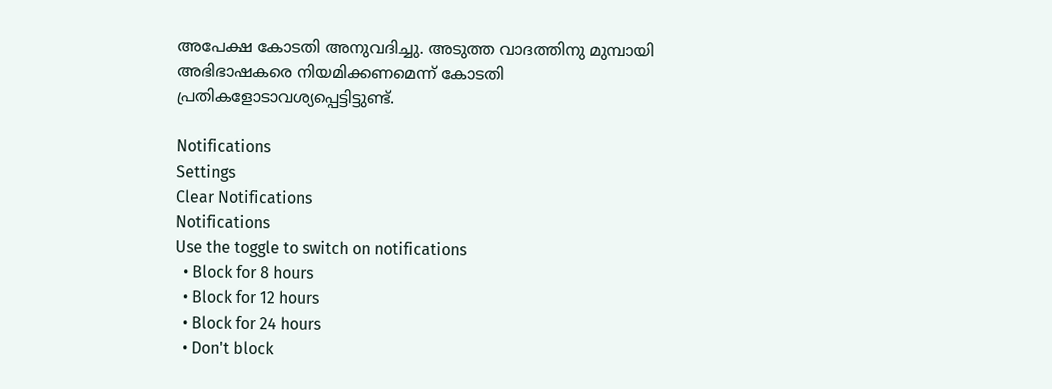അപേക്ഷ കോടതി അനുവദിച്ചു. അടുത്ത വാദത്തിനു മുമ്പായി അഭിഭാഷകരെ നിയമിക്കണമെന്ന് കോടതി പ്രതികളോടാവശ്യപ്പെട്ടിട്ടുണ്ട്.

Notifications
Settings
Clear Notifications
Notifications
Use the toggle to switch on notifications
  • Block for 8 hours
  • Block for 12 hours
  • Block for 24 hours
  • Don't block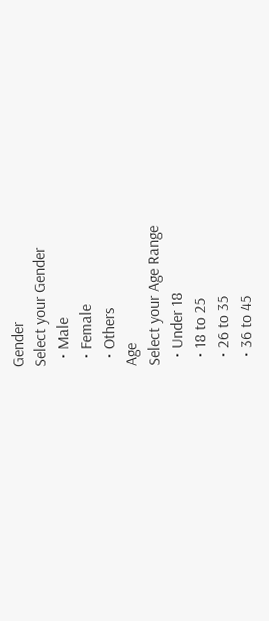Gender
Select your Gender
  • Male
  • Female
  • Others
Age
Select your Age Range
  • Under 18
  • 18 to 25
  • 26 to 35
  • 36 to 45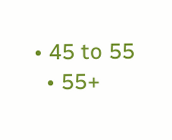• 45 to 55
  • 55+